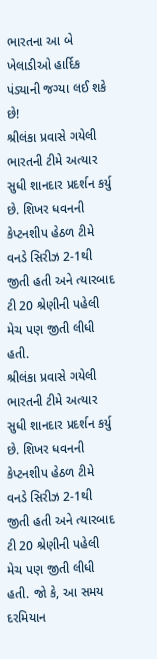ભારતના આ બે ખેલાડીઓ હાર્દિક પંડ્યાની જગ્યા લઈ શકે છે!
શ્રીલંકા પ્રવાસે ગયેલી ભારતની ટીમે અત્યાર સુધી શાનદાર પ્રદર્શન કર્યુ છે. શિખર ધવનની કેપ્ટનશીપ હેઠળ ટીમે વનડે સિરીઝ 2-1થી જીતી હતી અને ત્યારબાદ ટી 20 શ્રેણીની પહેલી મેચ પણ જીતી લીધી હતી.
શ્રીલંકા પ્રવાસે ગયેલી ભારતની ટીમે અત્યાર સુધી શાનદાર પ્રદર્શન કર્યુ છે. શિખર ધવનની કેપ્ટનશીપ હેઠળ ટીમે વનડે સિરીઝ 2-1થી જીતી હતી અને ત્યારબાદ ટી 20 શ્રેણીની પહેલી મેચ પણ જીતી લીધી હતી. જો કે, આ સમય દરમિયાન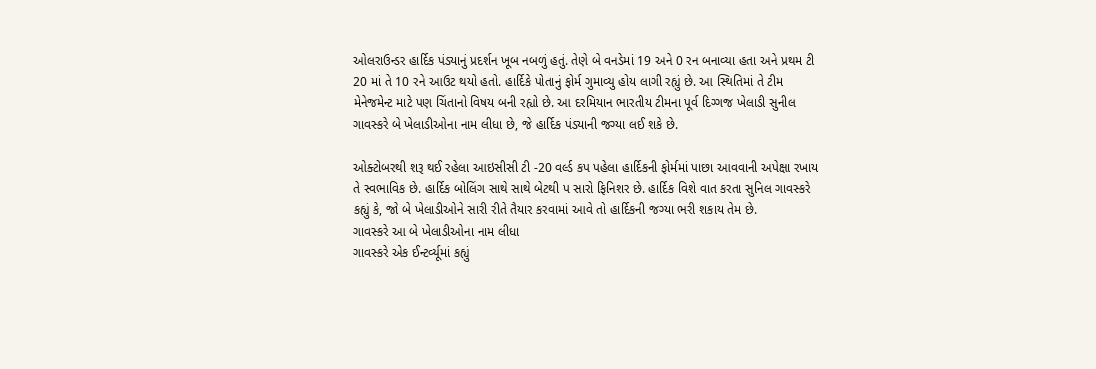ઓલરાઉન્ડર હાર્દિક પંડ્યાનું પ્રદર્શન ખૂબ નબળું હતું. તેણે બે વનડેમાં 19 અને 0 રન બનાવ્યા હતા અને પ્રથમ ટી 20 માં તે 10 રને આઉટ થયો હતો. હાર્દિકે પોતાનું ફોર્મ ગુમાવ્યુ હોય લાગી રહ્યું છે. આ સ્થિતિમાં તે ટીમ મેનેજમેન્ટ માટે પણ ચિંતાનો વિષય બની રહ્યો છે. આ દરમિયાન ભારતીય ટીમના પૂર્વ દિગ્ગજ ખેલાડી સુનીલ ગાવસ્કરે બે ખેલાડીઓના નામ લીધા છે, જે હાર્દિક પંડ્યાની જગ્યા લઈ શકે છે.

ઓક્ટોબરથી શરૂ થઈ રહેલા આઇસીસી ટી -20 વર્લ્ડ કપ પહેલા હાર્દિકની ફોર્મમાં પાછા આવવાની અપેક્ષા રખાય તે સ્વભાવિક છે. હાર્દિક બોલિંગ સાથે સાથે બેટથી પ સારો ફિનિશર છે. હાર્દિક વિશે વાત કરતા સુનિલ ગાવસ્કરે કહ્યું કે, જો બે ખેલાડીઓને સારી રીતે તૈયાર કરવામાં આવે તો હાર્દિકની જગ્યા ભરી શકાય તેમ છે.
ગાવસ્કરે આ બે ખેલાડીઓના નામ લીધા
ગાવસ્કરે એક ઈન્ટર્વ્યૂમાં કહ્યું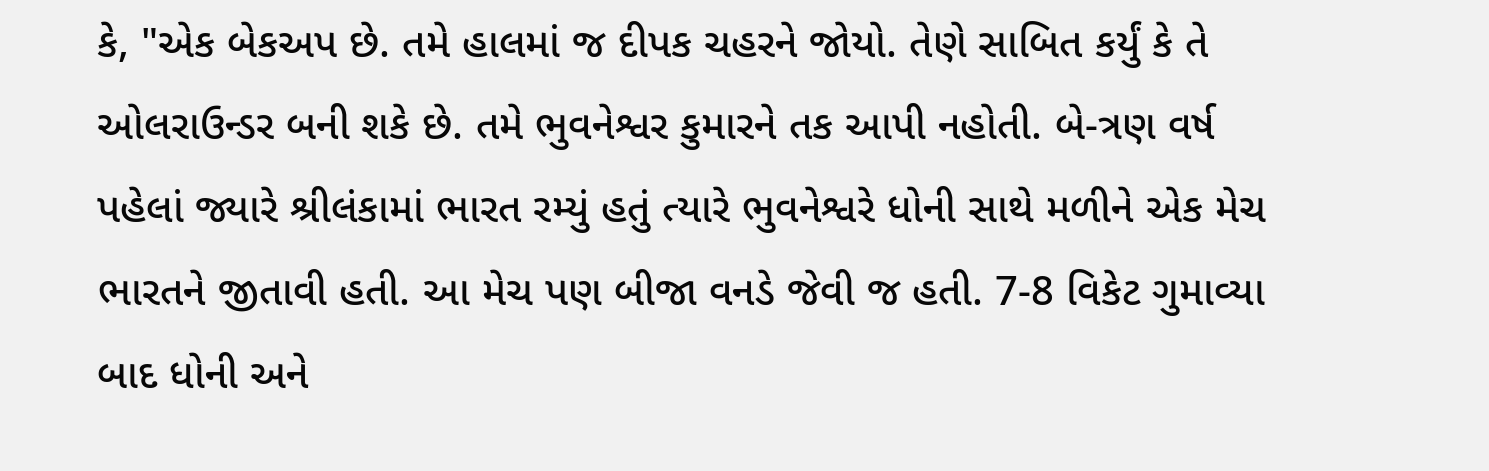કે, "એક બેકઅપ છે. તમે હાલમાં જ દીપક ચહરને જોયો. તેણે સાબિત કર્યું કે તે ઓલરાઉન્ડર બની શકે છે. તમે ભુવનેશ્વર કુમારને તક આપી નહોતી. બે-ત્રણ વર્ષ પહેલાં જ્યારે શ્રીલંકામાં ભારત રમ્યું હતું ત્યારે ભુવનેશ્વરે ધોની સાથે મળીને એક મેચ ભારતને જીતાવી હતી. આ મેચ પણ બીજા વનડે જેવી જ હતી. 7-8 વિકેટ ગુમાવ્યા બાદ ધોની અને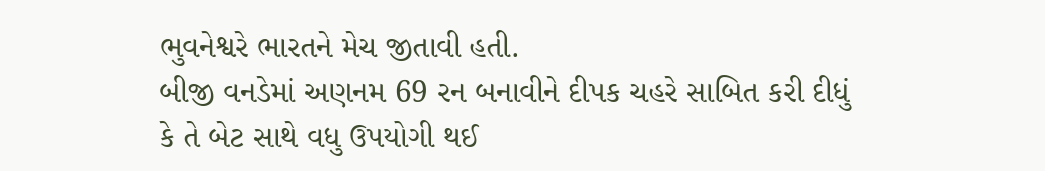ભુવનેશ્વરે ભારતને મેચ જીતાવી હતી.
બીજી વનડેમાં અણનમ 69 રન બનાવીને દીપક ચહરે સાબિત કરી દીધું કે તે બેટ સાથે વધુ ઉપયોગી થઈ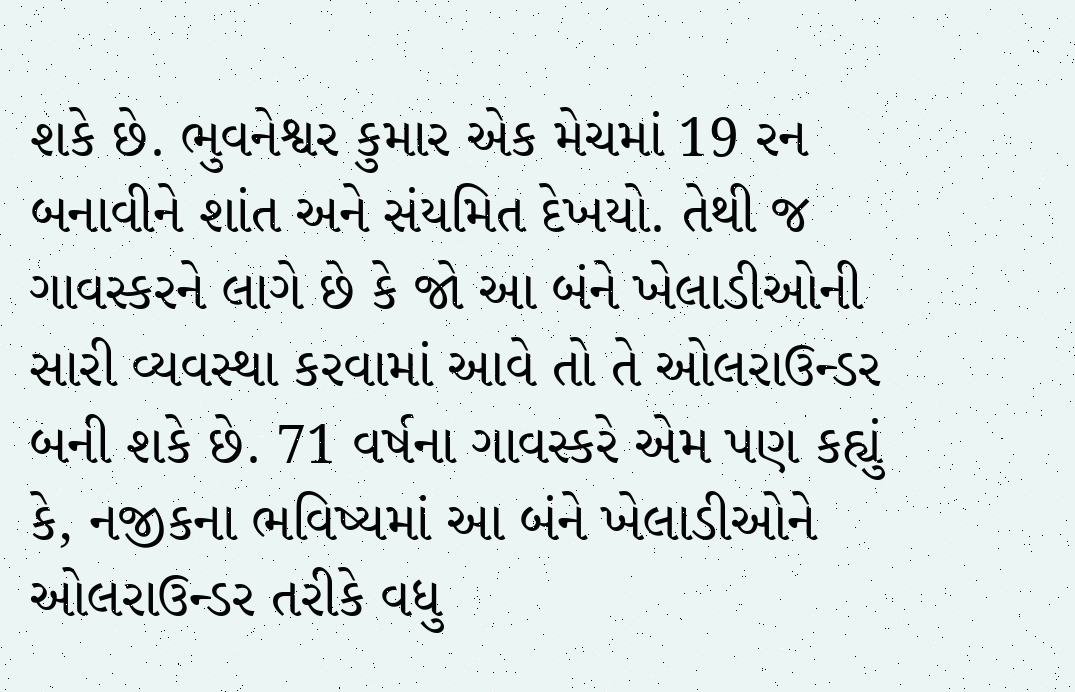શકે છે. ભુવનેશ્વર કુમાર એક મેચમાં 19 રન બનાવીને શાંત અને સંયમિત દેખયો. તેથી જ ગાવસ્કરને લાગે છે કે જો આ બંને ખેલાડીઓની સારી વ્યવસ્થા કરવામાં આવે તો તે ઓલરાઉન્ડર બની શકે છે. 71 વર્ષના ગાવસ્કરે એમ પણ કહ્યું કે, નજીકના ભવિષ્યમાં આ બંને ખેલાડીઓને ઓલરાઉન્ડર તરીકે વધુ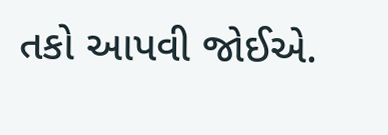તકો આપવી જોઈએ.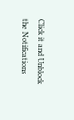Click it and Unblock the Notifications